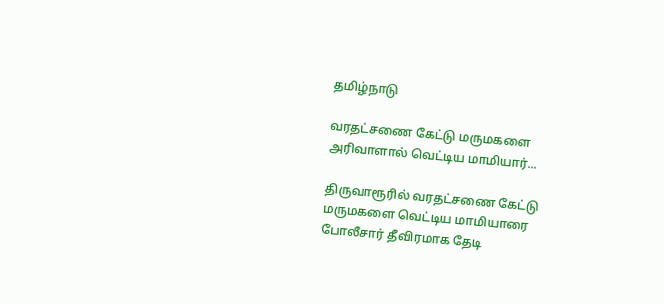தமிழ்நாடு

வரதட்சணை கேட்டு மருமகளை அரிவாளால் வெட்டிய மாமியார்...

திருவாரூரில் வரதட்சணை கேட்டு மருமகளை வெட்டிய மாமியாரை போலீசார் தீவிரமாக தேடி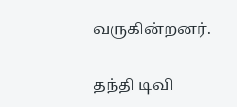வருகின்றனர்.

தந்தி டிவி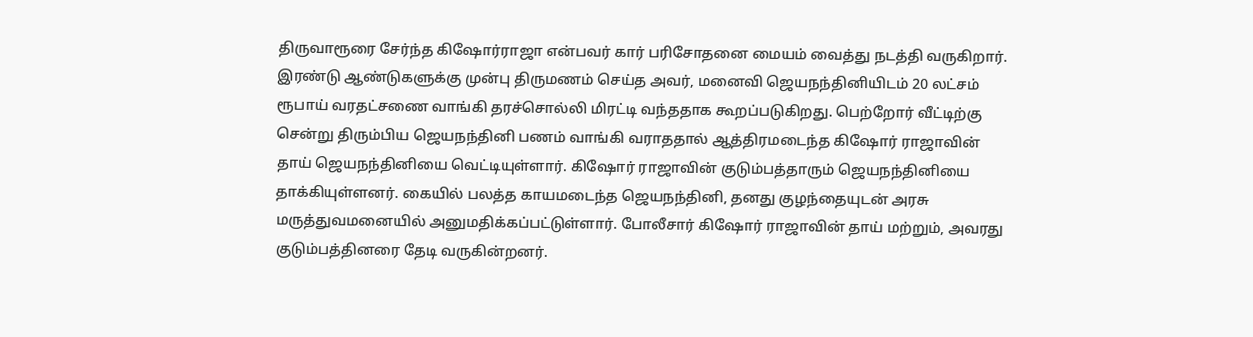திருவாரூரை சேர்ந்த கிஷோர்ராஜா என்பவர் கார் பரிசோதனை மையம் வைத்து நடத்தி வருகிறார். இரண்டு ஆண்டுகளுக்கு முன்பு திருமணம் செய்த அவர், மனைவி ஜெயநந்தினியிடம் 20 லட்சம் ரூபாய் வரதட்சணை வாங்கி தரச்சொல்லி மிரட்டி வந்ததாக கூறப்படுகிறது. பெற்றோர் வீட்டிற்கு சென்று திரும்பிய ஜெயநந்தினி பணம் வாங்கி வராததால் ஆத்திரமடைந்த கிஷோர் ராஜாவின் தாய் ஜெயநந்தினியை வெட்டியுள்ளார். கிஷோர் ராஜாவின் குடும்பத்தாரும் ஜெயநந்தினியை தாக்கியுள்ளனர். கையில் பலத்த காயமடைந்த ஜெயநந்தினி, தனது குழந்தையுடன் அரசு மருத்துவமனையில் அனுமதிக்கப்பட்டுள்ளார். போலீசார் கிஷோர் ராஜாவின் தாய் மற்றும், அவரது குடும்பத்தினரை தேடி வருகின்றனர்.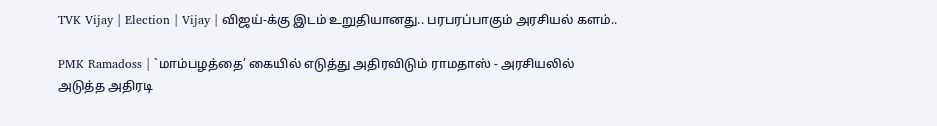TVK Vijay | Election | Vijay | விஜய்-க்கு இடம் உறுதியானது.. பரபரப்பாகும் அரசியல் களம்..

PMK Ramadoss | `மாம்பழத்தை’ கையில் எடுத்து அதிரவிடும் ராமதாஸ் - அரசியலில் அடுத்த அதிரடி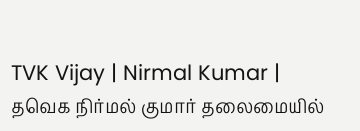TVK Vijay | Nirmal Kumar | தவெக நிர்மல் குமார் தலைமையில்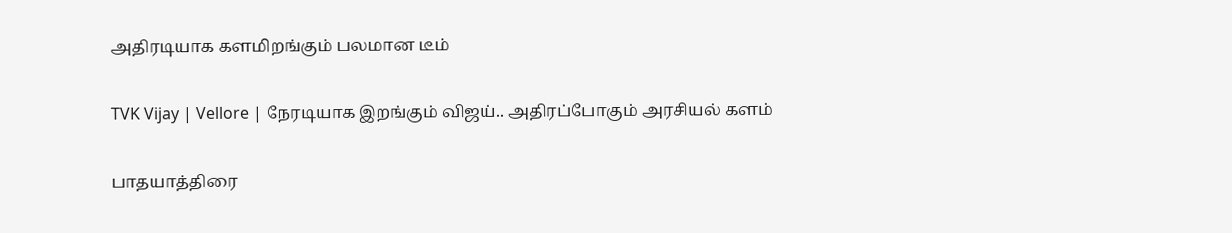அதிரடியாக களமிறங்கும் பலமான டீம்

TVK Vijay | Vellore | நேரடியாக இறங்கும் விஜய்.. அதிரப்போகும் அரசியல் களம்

பாதயாத்திரை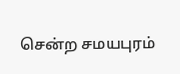சென்ற சமயபுரம்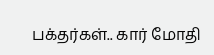பக்தர்கள்.. கார் மோதி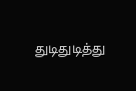துடிதுடித்து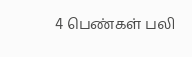4 பெண்கள் பலி